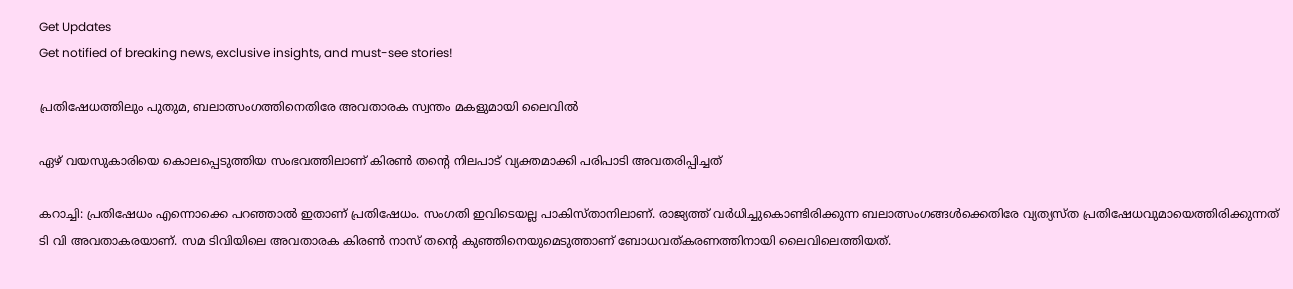Get Updates
Get notified of breaking news, exclusive insights, and must-see stories!

പ്രതിഷേധത്തിലും പുതുമ, ബലാത്സംഗത്തിനെതിരേ അവതാരക സ്വന്തം മകളുമായി ലൈവില്‍

ഏഴ് വയസുകാരിയെ കൊലപ്പെടുത്തിയ സംഭവത്തിലാണ് കിരണ്‍ തന്റെ നിലപാട് വ്യക്തമാക്കി പരിപാടി അവതരിപ്പിച്ചത്

കറാച്ചി: പ്രതിഷേധം എന്നൊക്കെ പറഞ്ഞാല്‍ ഇതാണ് പ്രതിഷേധം. സംഗതി ഇവിടെയല്ല പാകിസ്താനിലാണ്. രാജ്യത്ത് വര്‍ധിച്ചുകൊണ്ടിരിക്കുന്ന ബലാത്സംഗങ്ങള്‍ക്കെതിരേ വ്യത്യസ്ത പ്രതിഷേധവുമായെത്തിരിക്കുന്നത് ടി വി അവതാകരയാണ്. സമ ടിവിയിലെ അവതാരക കിരണ്‍ നാസ് തന്റെ കുഞ്ഞിനെയുമെടുത്താണ് ബോധവത്കരണത്തിനായി ലൈവിലെത്തിയത്.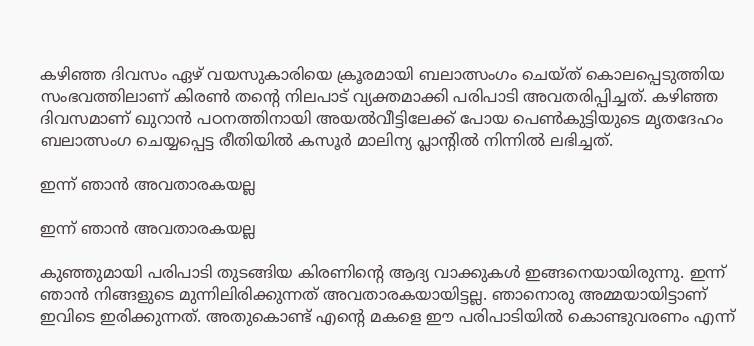കഴിഞ്ഞ ദിവസം ഏഴ് വയസുകാരിയെ ക്രൂരമായി ബലാത്സംഗം ചെയ്ത് കൊലപ്പെടുത്തിയ സംഭവത്തിലാണ് കിരണ്‍ തന്റെ നിലപാട് വ്യക്തമാക്കി പരിപാടി അവതരിപ്പിച്ചത്. കഴിഞ്ഞ ദിവസമാണ് ഖുറാന്‍ പഠനത്തിനായി അയല്‍വീട്ടിലേക്ക് പോയ പെണ്‍കുട്ടിയുടെ മൃതദേഹം ബലാത്സംഗ ചെയ്യപ്പെട്ട രീതിയില്‍ കസൂര്‍ മാലിന്യ പ്ലാന്റില്‍ നിന്നില്‍ ലഭിച്ചത്.

ഇന്ന് ഞാന്‍ അവതാരകയല്ല

ഇന്ന് ഞാന്‍ അവതാരകയല്ല

കുഞ്ഞുമായി പരിപാടി തുടങ്ങിയ കിരണിന്റെ ആദ്യ വാക്കുകള്‍ ഇങ്ങനെയായിരുന്നു. ഇന്ന് ഞാന്‍ നിങ്ങളുടെ മുന്നിലിരിക്കുന്നത് അവതാരകയായിട്ടല്ല. ഞാനൊരു അമ്മയായിട്ടാണ് ഇവിടെ ഇരിക്കുന്നത്. അതുകൊണ്ട് എന്റെ മകളെ ഈ പരിപാടിയില്‍ കൊണ്ടുവരണം എന്ന്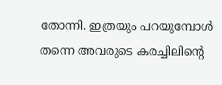തോന്നി. ഇത്രയും പറയുമ്പോള്‍ തന്നെ അവരുടെ കരച്ചിലിന്റെ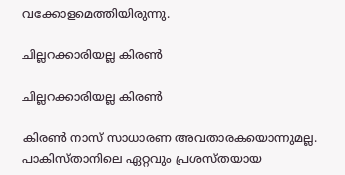വക്കോളമെത്തിയിരുന്നു.

ചില്ലറക്കാരിയല്ല കിരണ്‍

ചില്ലറക്കാരിയല്ല കിരണ്‍

കിരണ്‍ നാസ് സാധാരണ അവതാരകയൊന്നുമല്ല. പാകിസ്താനിലെ ഏറ്റവും പ്രശസ്തയായ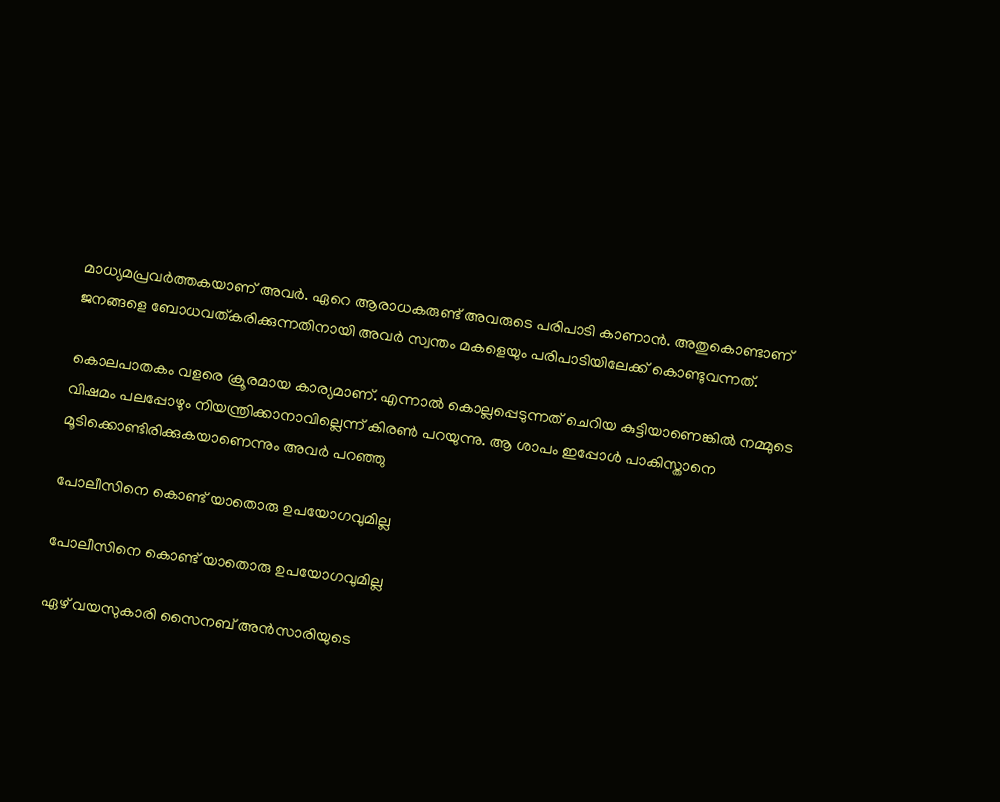മാധ്യമപ്രവര്‍ത്തകയാണ് അവര്‍. ഏറെ ആരാധകരുണ്ട് അവരുടെ പരിപാടി കാണാന്‍. അതുകൊണ്ടാണ് ജനങ്ങളെ ബോധവത്കരിക്കുന്നതിനായി അവര്‍ സ്വന്തം മകളെയും പരിപാടിയിലേക്ക് കൊണ്ടുവന്നത്.

കൊലപാതകം വളരെ ക്രൂരമായ കാര്യമാണ്. എന്നാല്‍ കൊല്ലപ്പെടുന്നത് ചെറിയ കുട്ടിയാണെങ്കില്‍ നമ്മുടെ വിഷമം പലപ്പോഴും നിയന്ത്രിക്കാനാവില്ലെന്ന് കിരണ്‍ പറയുന്നു. ആ ശാപം ഇപ്പോള്‍ പാകിസ്താനെ മൂടിക്കൊണ്ടിരിക്കുകയാണെന്നും അവര്‍ പറഞ്ഞു

പോലീസിനെ കൊണ്ട് യാതൊരു ഉപയോഗവുമില്ല

പോലീസിനെ കൊണ്ട് യാതൊരു ഉപയോഗവുമില്ല

ഏഴ് വയസുകാരി സൈനബ് അന്‍സാരിയുടെ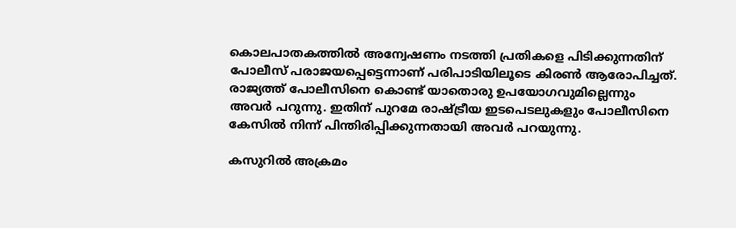കൊലപാതകത്തില്‍ അന്വേഷണം നടത്തി പ്രതികളെ പിടിക്കുന്നതിന് പോലീസ് പരാജയപ്പെട്ടെന്നാണ് പരിപാടിയിലൂടെ കിരണ്‍ ആരോപിച്ചത്. രാജ്യത്ത് പോലീസിനെ കൊണ്ട് യാതൊരു ഉപയോഗവുമില്ലെന്നും അവര്‍ പറുന്നു. ഇതിന് പുറമേ രാഷ്ട്രീയ ഇടപെടലുകളും പോലീസിനെ കേസില്‍ നിന്ന് പിന്തിരിപ്പിക്കുന്നതായി അവര്‍ പറയുന്നു.

കസുറില്‍ അക്രമം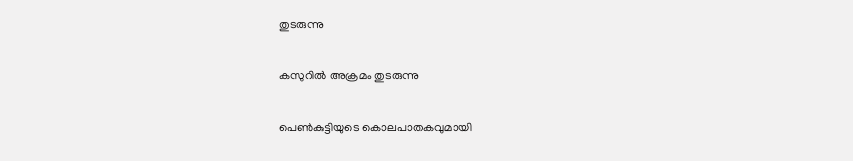തുടരുന്നു

കസുറില്‍ അക്രമം തുടരുന്നു

പെണ്‍കുട്ടിയുടെ കൊലപാതകവുമായി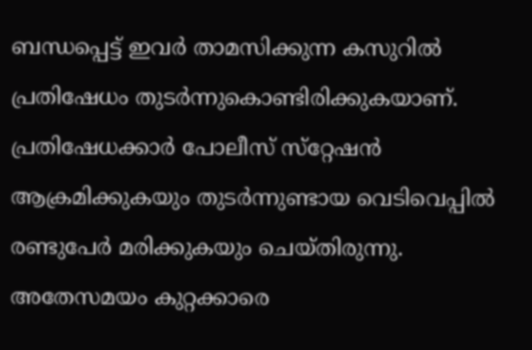ബന്ധപ്പെട്ട് ഇവര്‍ താമസിക്കുന്ന കസുറില്‍ പ്രതിഷേധം തുടര്‍ന്നുകൊണ്ടിരിക്കുകയാണ്. പ്രതിഷേധക്കാര്‍ പോലീസ് സ്‌റ്റേഷന്‍ ആക്രമിക്കുകയും തുടര്‍ന്നുണ്ടായ വെടിവെപ്പില്‍ രണ്ടുപേര്‍ മരിക്കുകയും ചെയ്തിരുന്നു. അതേസമയം കുറ്റക്കാരെ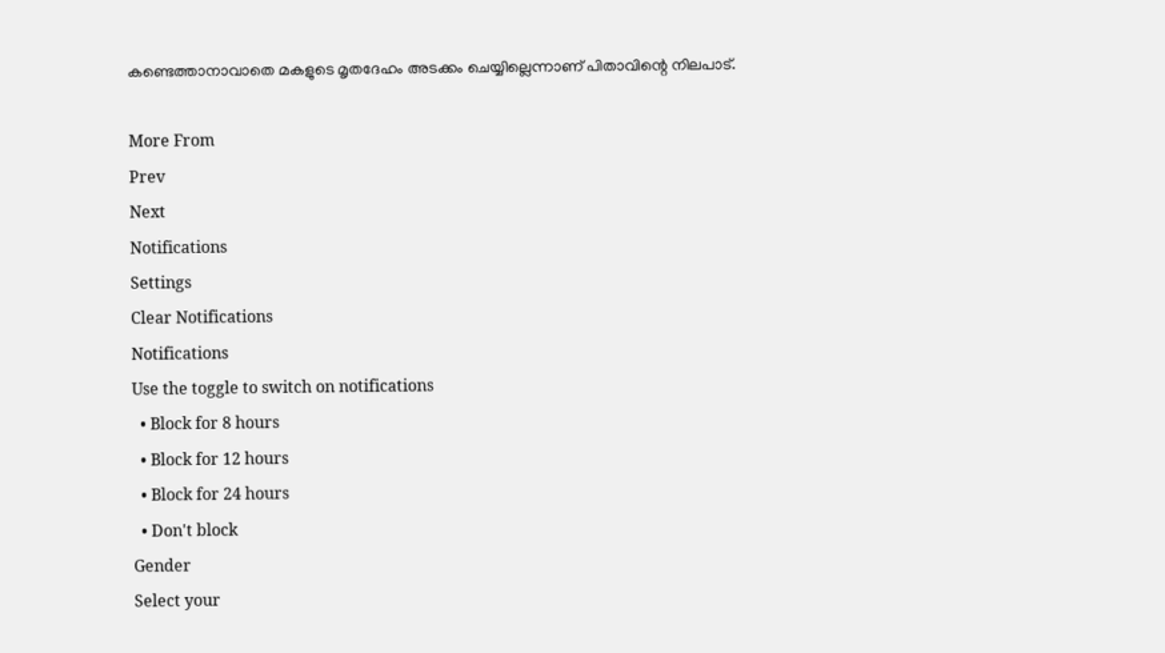കണ്ടെത്താനാവാതെ മകളുടെ മൃതദേഹം അടക്കം ചെയ്യില്ലെന്നാണ് പിതാവിന്റെ നിലപാട്.

More From
Prev
Next
Notifications
Settings
Clear Notifications
Notifications
Use the toggle to switch on notifications
  • Block for 8 hours
  • Block for 12 hours
  • Block for 24 hours
  • Don't block
Gender
Select your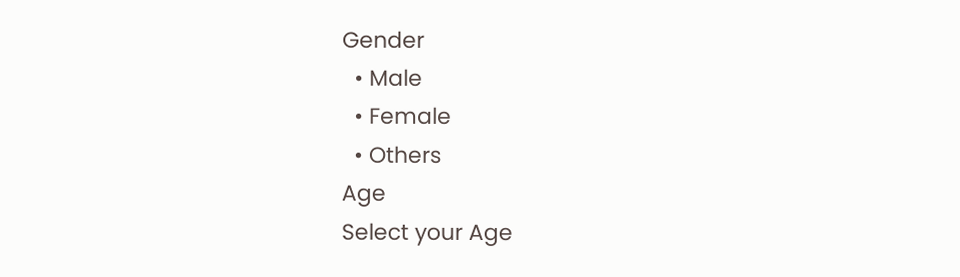Gender
  • Male
  • Female
  • Others
Age
Select your Age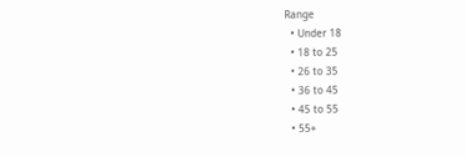Range
  • Under 18
  • 18 to 25
  • 26 to 35
  • 36 to 45
  • 45 to 55
  • 55+